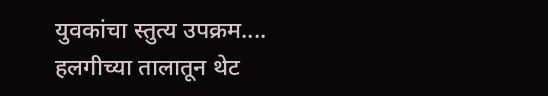युवकांचा स्तुत्य उपक्रम....
हलगीच्या तालातून थेट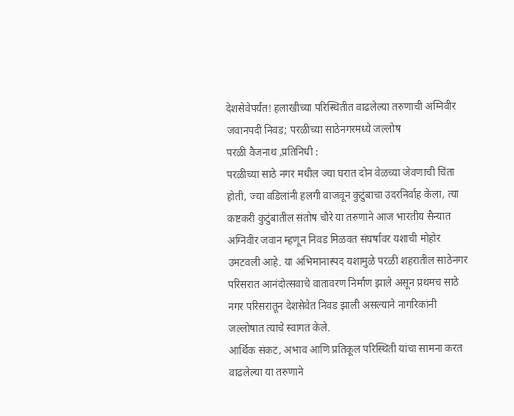देशसेवेपर्यंत! हलाखीच्या परिस्थितीत वाढलेल्या तरुणाची अग्निवीर जवानपदी निवड; परळीच्या साठेनगरमध्ये जल्लोष
परळी वैजनाथ ,प्रतिनिधी :
परळीच्या साठे नगर मधील ज्या घरात दोन वेळच्या जेवणाची चिंता होती, ज्या वडिलांनी हलगी वाजवून कुटुंबाचा उदरनिर्वाह केला, त्या कष्टकरी कुटुंबातील संतोष चौरे या तरुणाने आज भारतीय सैन्यात अग्निवीर जवान म्हणून निवड मिळवत संघर्षावर यशाची मोहोर उमटवली आहे. या अभिमानास्पद यशामुळे परळी शहरातील साठेनगर परिसरात आनंदोत्सवाचे वातावरण निर्माण झाले असून प्रथमच साठे नगर परिसरातून देशसेवेत निवड झाली असल्याने नागरिकांनी जल्लोषात त्याचे स्वागत केले.
आर्थिक संकट, अभाव आणि प्रतिकूल परिस्थिती यांचा सामना करत वाढलेल्या या तरुणाने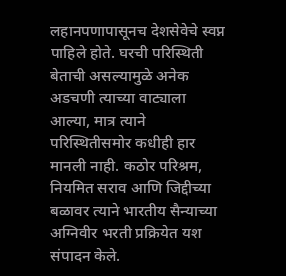लहानपणापासूनच देशसेवेचे स्वप्न पाहिले होते. घरची परिस्थिती बेताची असल्यामुळे अनेक अडचणी त्याच्या वाट्याला आल्या, मात्र त्याने परिस्थितीसमोर कधीही हार मानली नाही. कठोर परिश्रम, नियमित सराव आणि जिद्दीच्या बळावर त्याने भारतीय सैन्याच्या अग्निवीर भरती प्रक्रियेत यश संपादन केले.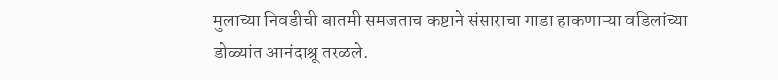मुलाच्या निवडीची बातमी समजताच कष्टाने संसाराचा गाडा हाकणाऱ्या वडिलांच्या डोळ्यांत आनंदाश्रू तरळले.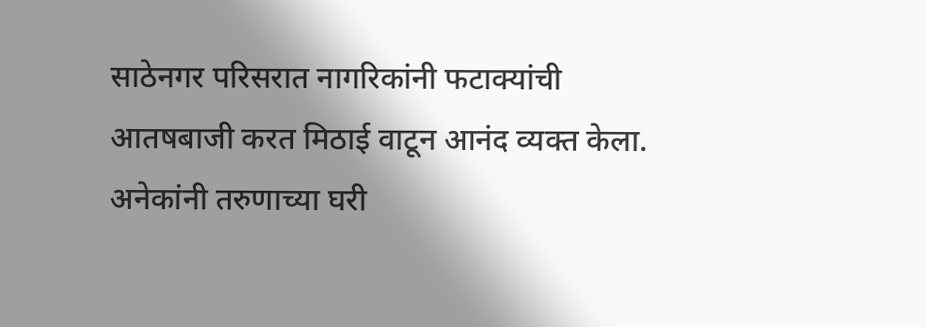साठेनगर परिसरात नागरिकांनी फटाक्यांची आतषबाजी करत मिठाई वाटून आनंद व्यक्त केला. अनेकांनी तरुणाच्या घरी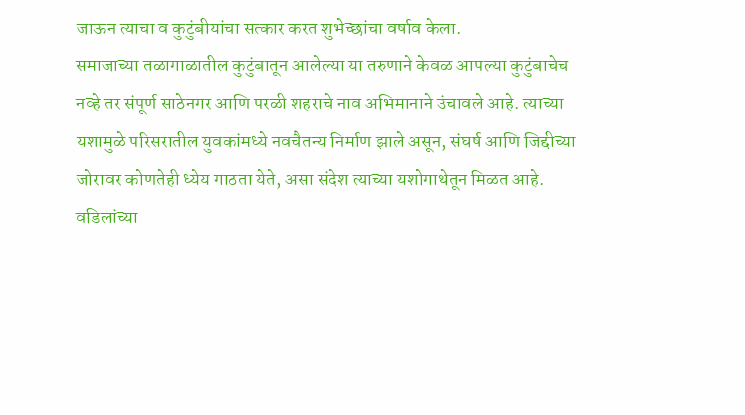जाऊन त्याचा व कुटुंबीयांचा सत्कार करत शुभेच्छांचा वर्षाव केला.
समाजाच्या तळागाळातील कुटुंबातून आलेल्या या तरुणाने केवळ आपल्या कुटुंबाचेच नव्हे तर संपूर्ण साठेनगर आणि परळी शहराचे नाव अभिमानाने उंचावले आहे. त्याच्या यशामुळे परिसरातील युवकांमध्ये नवचैतन्य निर्माण झाले असून, संघर्ष आणि जिद्दीच्या जोरावर कोणतेही ध्येय गाठता येते, असा संदेश त्याच्या यशोगाथेतून मिळत आहे.
वडिलांच्या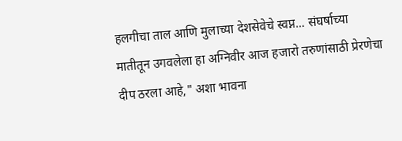हलगीचा ताल आणि मुलाच्या देशसेवेचे स्वप्न... संघर्षाच्या मातीतून उगवलेला हा अग्निवीर आज हजारो तरुणांसाठी प्रेरणेचा दीप ठरला आहे," अशा भावना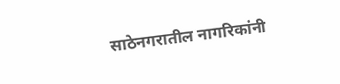साठेनगरातील नागरिकांनी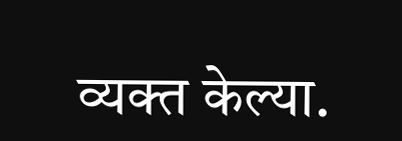व्यक्त केल्या.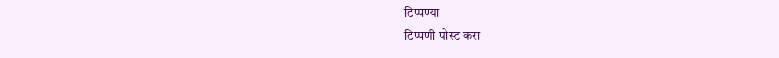टिप्पण्या
टिप्पणी पोस्ट करा